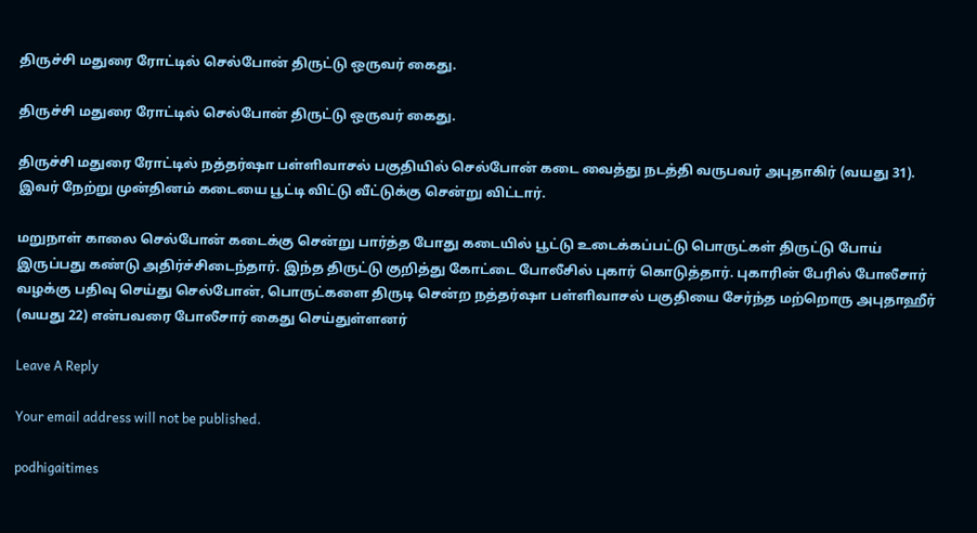திருச்சி மதுரை ரோட்டில் செல்போன் திருட்டு ஒருவர் கைது.

திருச்சி மதுரை ரோட்டில் செல்போன் திருட்டு ஒருவர் கைது.

திருச்சி மதுரை ரோட்டில் நத்தர்ஷா பள்ளிவாசல் பகுதியில் செல்போன் கடை வைத்து நடத்தி வருபவர் அபுதாகிர் (வயது 31). இவர் நேற்று முன்தினம் கடையை பூட்டி விட்டு வீட்டுக்கு சென்று விட்டார்.

மறுநாள் காலை செல்போன் கடைக்கு சென்று பார்த்த போது கடையில் பூட்டு உடைக்கப்பட்டு பொருட்கள் திருட்டு போய் இருப்பது கண்டு அதிர்ச்சிடைந்தார். இந்த திருட்டு குறித்து கோட்டை போலீசில் புகார் கொடுத்தார். புகாரின் பேரில் போலீசார் வழக்கு பதிவு செய்து செல்போன், பொருட்களை திருடி சென்ற நத்தர்ஷா பள்ளிவாசல் பகுதியை சேர்ந்த மற்றொரு அபுதாஹீர் (வயது 22) என்பவரை போலீசார் கைது செய்துள்ளனர்

Leave A Reply

Your email address will not be published.

podhigaitimes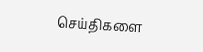செய்திகளை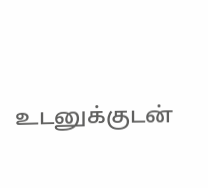உடனுக்குடன்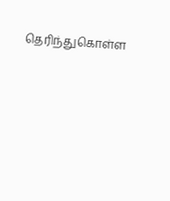தெரிந்துகொள்ள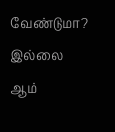வேண்டுமா? இல்லை ஆம்